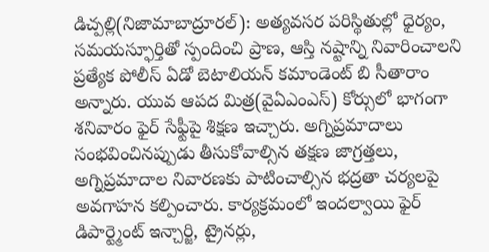డిచ్పల్లి(నిజామాబాద్రూరల్): అత్యవసర పరిస్థితుల్లో ధైర్యం, సమయస్ఫూర్తితో స్పందించి ప్రాణ, ఆస్తి నష్టాన్ని నివారించాలని ప్రత్యేక పోలీస్ ఏడో బెటాలియన్ కమాండెంట్ బి సీతారాం అన్నారు. యువ ఆపద మిత్ర(వైఏఎంఎస్) కోర్సులో భాగంగా శనివారం ఫైర్ సేఫ్టీపై శిక్షణ ఇచ్చారు. అగ్నిప్రమాదాలు సంభవించినప్పుడు తీసుకోవాల్సిన తక్షణ జాగ్రత్తలు, అగ్నిప్రమాదాల నివారణకు పాటించాల్సిన భద్రతా చర్యలపై అవగాహన కల్పించారు. కార్యక్రమంలో ఇందల్వాయి ఫైర్ డిపార్ట్మెంట్ ఇన్చార్జి, ట్రైనర్లు,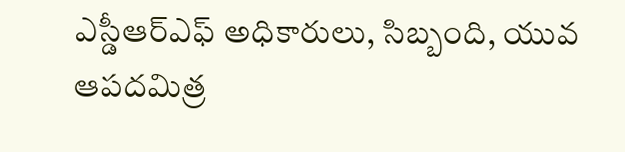ఎస్డీఆర్ఎఫ్ అధికారులు, సిబ్బంది, యువ ఆపదమిత్ర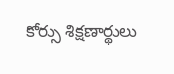కోర్సు శిక్షణార్థులు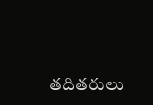తదితరులు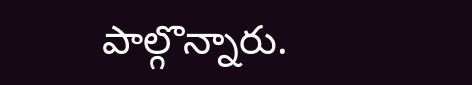పాల్గొన్నారు.